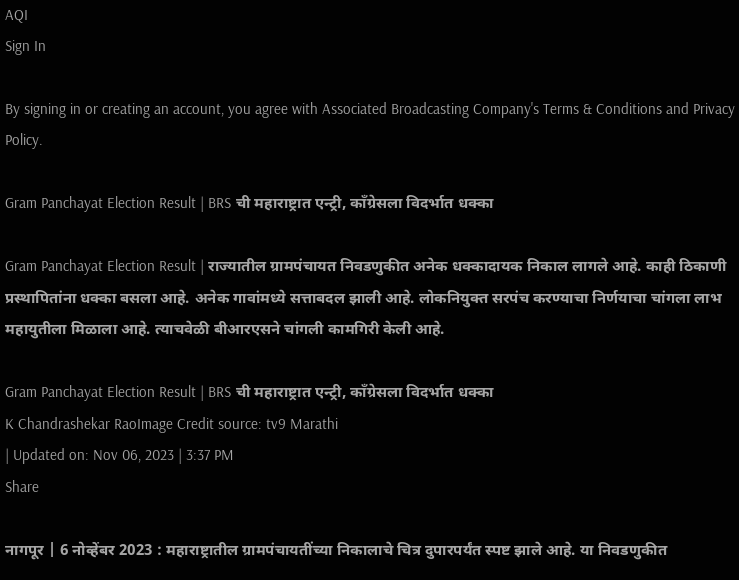AQI
Sign In

By signing in or creating an account, you agree with Associated Broadcasting Company's Terms & Conditions and Privacy Policy.

Gram Panchayat Election Result | BRS ची महाराष्ट्रात एन्ट्री, काँग्रेसला विदर्भात धक्का

Gram Panchayat Election Result | राज्यातील ग्रामपंचायत निवडणुकीत अनेक धक्कादायक निकाल लागले आहे. काही ठिकाणी प्रस्थापितांना धक्का बसला आहे. अनेक गावांमध्ये सत्ताबदल झाली आहे. लोकनियुक्त सरपंच करण्याचा निर्णयाचा चांगला लाभ महायुतीला मिळाला आहे. त्याचवेळी बीआरएसने चांगली कामगिरी केली आहे.

Gram Panchayat Election Result | BRS ची महाराष्ट्रात एन्ट्री, काँग्रेसला विदर्भात धक्का
K Chandrashekar RaoImage Credit source: tv9 Marathi
| Updated on: Nov 06, 2023 | 3:37 PM
Share

नागपूर | 6 नोव्हेंबर 2023 : महाराष्ट्रातील ग्रामपंचायतींच्या निकालाचे चित्र दुपारपर्यंत स्पष्ट झाले आहे. या निवडणुकीत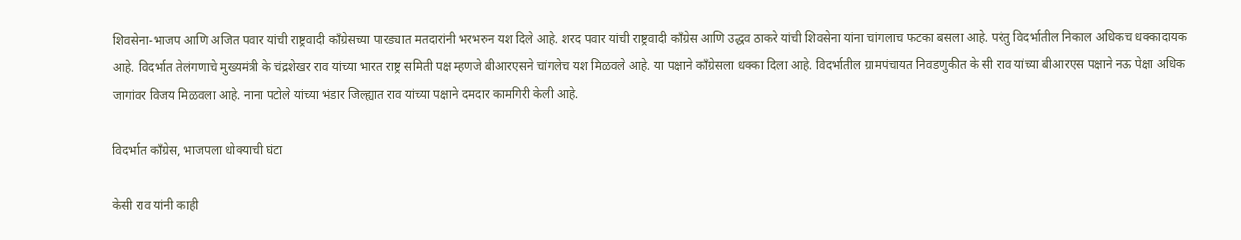शिवसेना-भाजप आणि अजित पवार यांची राष्ट्रवादी काँग्रेसच्या पारड्यात मतदारांनी भरभरुन यश दिले आहे. शरद पवार यांची राष्ट्रवादी काँग्रेस आणि उद्धव ठाकरे यांची शिवसेना यांना चांगलाच फटका बसला आहे. परंतु विदर्भातील निकाल अधिकच धक्कादायक आहे. विदर्भात तेलंगणाचे मुख्यमंत्री के चंद्रशेखर राव यांच्या भारत राष्ट्र समिती पक्ष म्हणजे बीआरएसने चांगलेच यश मिळवले आहे. या पक्षाने काँग्रेसला धक्का दिला आहे. विदर्भातील ग्रामपंचायत निवडणुकीत के सी राव यांच्या बीआरएस पक्षाने नऊ पेक्षा अधिक जागांवर विजय मिळवला आहे. नाना पटोले यांच्या भंडार जिल्ह्यात राव यांच्या पक्षाने दमदार कामगिरी केली आहे.

विदर्भात काँग्रेस, भाजपला धोक्याची घंटा

केसी राव यांनी काही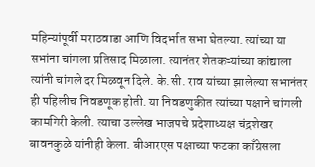महिन्यांपूर्वी मराठवाडा आणि विदर्भात सभा घेतल्या. त्यांच्या या सभांना चांगला प्रतिसाद मिळाला. त्यानंतर शेतकऱ्यांच्या कांद्याला त्यांनी चांगले दर मिळवून दिले. के.सी. राव यांच्या झालेल्या सभानंतर ही पहिलीच निवडणूक होती. या निवडणुकीत त्यांच्या पक्षाने चांगली कामगिरी केली. त्याचा उल्लेख भाजपचे प्रदेशाध्यक्ष चंद्रशेखर बावनकुळे यांनीही केला. बीआरएस पक्षाच्या फटका काँग्रेसला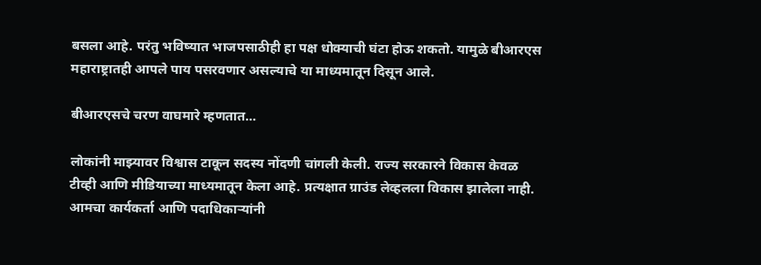बसला आहे. परंतु भविष्यात भाजपसाठीही हा पक्ष धोक्याची घंटा होऊ शकतो. यामुळे बीआरएस महाराष्ट्रातही आपले पाय पसरवणार असल्याचे या माध्यमातून दिसून आले.

बीआरएसचे चरण वाघमारे म्हणतात…

लोकांनी माझ्यावर विश्वास टाकून सदस्य नोंदणी चांगली केली. राज्य सरकारने विकास केवळ टीव्ही आणि मीडियाच्या माध्यमातून केला आहे. प्रत्यक्षात ग्राउंड लेव्हलला विकास झालेला नाही. आमचा कार्यकर्ता आणि पदाधिकाऱ्यांनी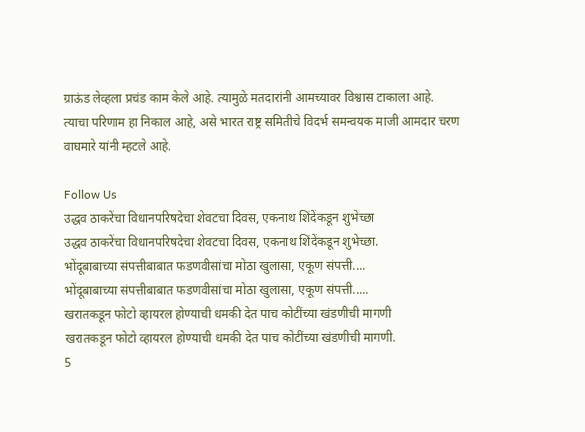ग्राऊंड लेव्हला प्रचंड काम केले आहे. त्यामुळे मतदारांनी आमच्यावर विश्वास टाकाला आहे. त्याचा परिणाम हा निकाल आहे, असे भारत राष्ट्र समितीचे विदर्भ समन्वयक माजी आमदार चरण वाघमारे यांनी म्हटले आहे.

Follow Us
उद्धव ठाकरेंचा विधानपरिषदेचा शेवटचा दिवस, एकनाथ शिंदेंकडून शुभेच्छा
उद्धव ठाकरेंचा विधानपरिषदेचा शेवटचा दिवस, एकनाथ शिंदेंकडून शुभेच्छा.
भोंदूबाबाच्या संपत्तीबाबात फडणवीसांचा मोठा खुलासा, एकूण संपत्ती....
भोंदूबाबाच्या संपत्तीबाबात फडणवीसांचा मोठा खुलासा, एकूण संपत्ती.....
खरातकडून फोटो व्हायरल होण्याची धमकी देत पाच कोटींच्या खंडणीची मागणी
खरातकडून फोटो व्हायरल होण्याची धमकी देत पाच कोटींच्या खंडणीची मागणी.
5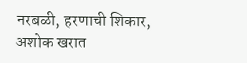नरबळी, हरणाची शिकार, अशोक खरात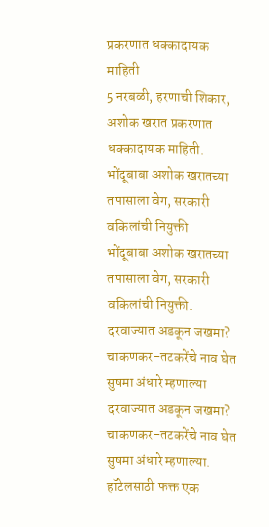प्रकरणात धक्कादायक माहिती
5 नरबळी, हरणाची शिकार, अशोक खरात प्रकरणात धक्कादायक माहिती.
भोंदूबाबा अशोक खरातच्या तपासाला वेग, सरकारी वकिलांची नियुक्ती
भोंदूबाबा अशोक खरातच्या तपासाला वेग, सरकारी वकिलांची नियुक्ती.
दरवाज्यात अडकून जखमा? चाकणकर-तटकरेंचे नाव घेत सुषमा अंधारे म्हणाल्या
दरवाज्यात अडकून जखमा? चाकणकर-तटकरेंचे नाव घेत सुषमा अंधारे म्हणाल्या.
हॉटेलसाठी फक्त एक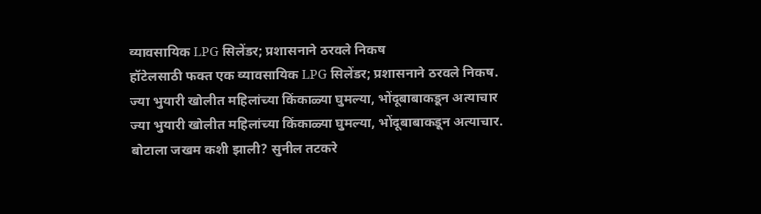व्यावसायिक LPG सिलेंडर; प्रशासनाने ठरवले निकष
हॉटेलसाठी फक्त एक व्यावसायिक LPG सिलेंडर; प्रशासनाने ठरवले निकष.
ज्या भुयारी खोलीत महिलांच्या किंकाळ्या घुमल्या, भोंदूबाबाकडून अत्याचार
ज्या भुयारी खोलीत महिलांच्या किंकाळ्या घुमल्या, भोंदूबाबाकडून अत्याचार.
बोटाला जखम कशी झाली? सुनील तटकरे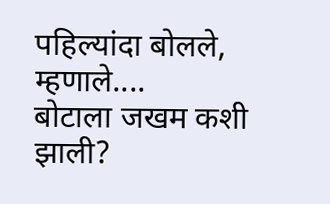पहिल्यांदा बोलले, म्हणाले....
बोटाला जखम कशी झाली?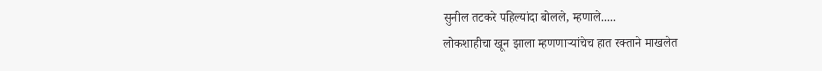सुनील तटकरे पहिल्यांदा बोलले, म्हणाले.....
लोकशाहीचा खून झाला म्हणणाऱ्यांचेच हात रक्ताने माखलेत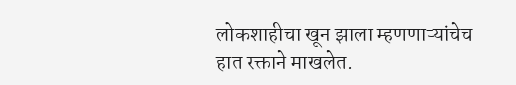लोकशाहीचा खून झाला म्हणणाऱ्यांचेच हात रक्ताने माखलेत.